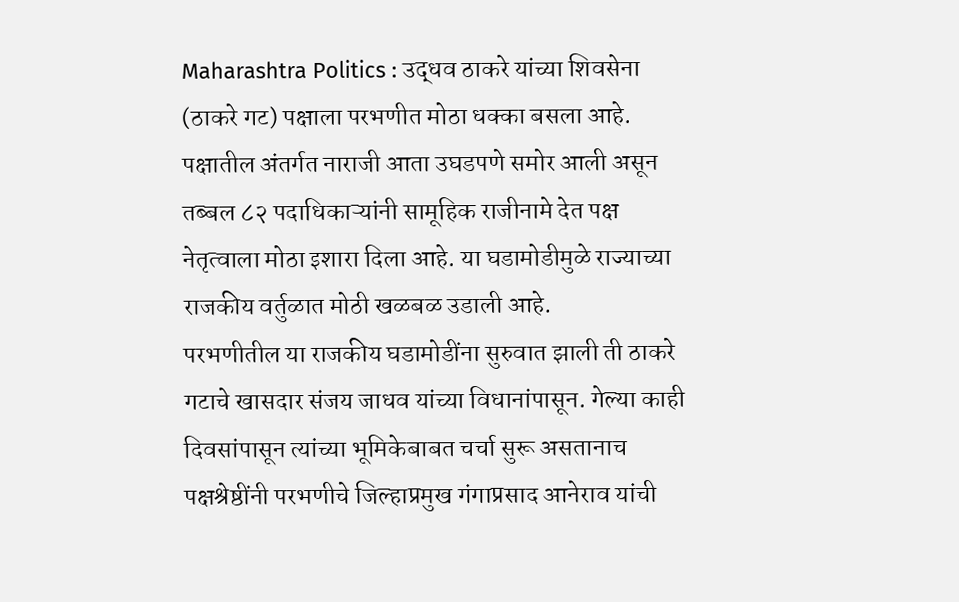Maharashtra Politics : उद्धव ठाकरे यांच्या शिवसेना (ठाकरे गट) पक्षाला परभणीत मोठा धक्का बसला आहे. पक्षातील अंतर्गत नाराजी आता उघडपणे समोर आली असून तब्बल ८२ पदाधिकाऱ्यांनी सामूहिक राजीनामे देत पक्ष नेतृत्वाला मोठा इशारा दिला आहे. या घडामोडीमुळे राज्याच्या राजकीय वर्तुळात मोठी खळबळ उडाली आहे.
परभणीतील या राजकीय घडामोडींना सुरुवात झाली ती ठाकरे गटाचे खासदार संजय जाधव यांच्या विधानांपासून. गेल्या काही दिवसांपासून त्यांच्या भूमिकेबाबत चर्चा सुरू असतानाच पक्षश्रेष्ठींनी परभणीचे जिल्हाप्रमुख गंगाप्रसाद आनेराव यांची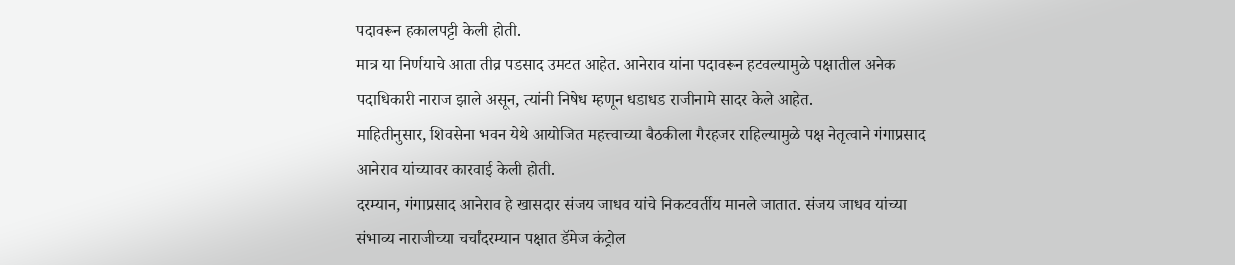पदावरून हकालपट्टी केली होती.
मात्र या निर्णयाचे आता तीव्र पडसाद उमटत आहेत. आनेराव यांना पदावरून हटवल्यामुळे पक्षातील अनेक पदाधिकारी नाराज झाले असून, त्यांनी निषेध म्हणून धडाधड राजीनामे सादर केले आहेत.
माहितीनुसार, शिवसेना भवन येथे आयोजित महत्त्वाच्या बैठकीला गैरहजर राहिल्यामुळे पक्ष नेतृत्वाने गंगाप्रसाद आनेराव यांच्यावर कारवाई केली होती.
दरम्यान, गंगाप्रसाद आनेराव हे खासदार संजय जाधव यांचे निकटवर्तीय मानले जातात. संजय जाधव यांच्या संभाव्य नाराजीच्या चर्चांदरम्यान पक्षात डॅमेज कंट्रोल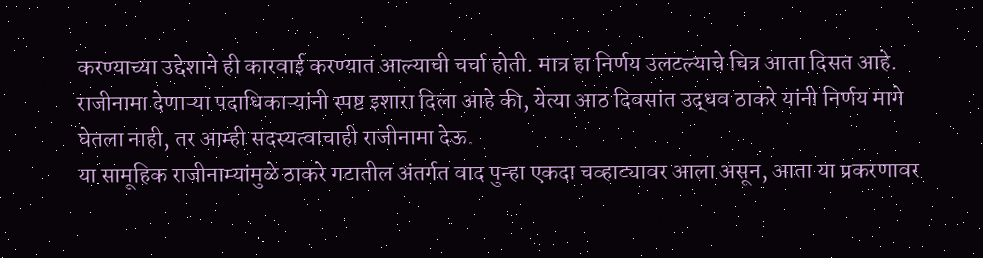करण्याच्या उद्देशाने ही कारवाई करण्यात आल्याची चर्चा होती. मात्र हा निर्णय उलटल्याचे चित्र आता दिसत आहे.
राजीनामा देणाऱ्या पदाधिकाऱ्यांनी स्पष्ट इशारा दिला आहे की, येत्या आठ दिवसांत उद्धव ठाकरे यांनी निर्णय मागे घेतला नाही, तर आम्ही सदस्यत्वाचाही राजीनामा देऊ.
या सामूहिक राजीनाम्यांमुळे ठाकरे गटातील अंतर्गत वाद पुन्हा एकदा चव्हाट्यावर आला असून, आता या प्रकरणावर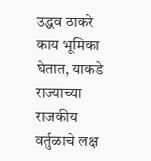उद्धव ठाकरे काय भूमिका घेतात, याकडे राज्याच्या राजकीय वर्तुळाचे लक्ष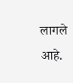लागले आहे.